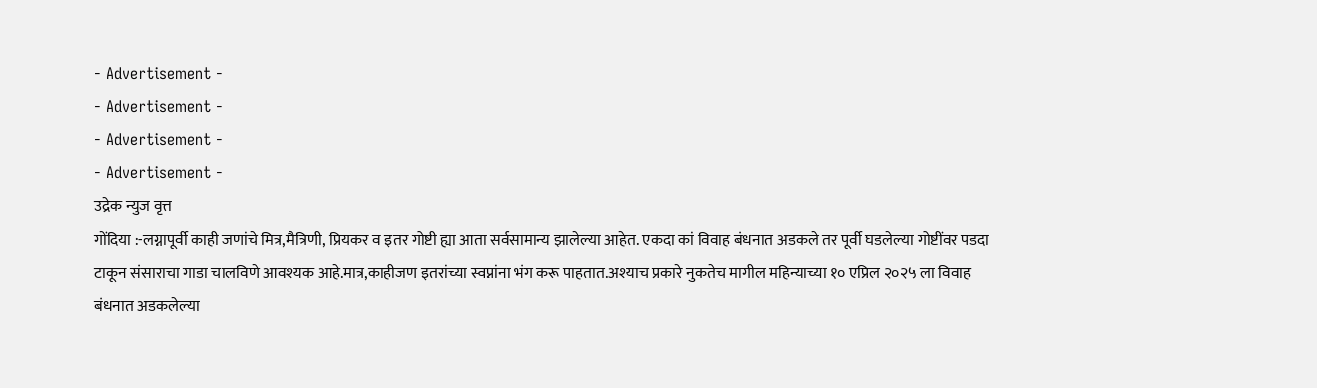- Advertisement -
- Advertisement -
- Advertisement -
- Advertisement -
उद्रेक न्युज वृत्त
गोंदिया :-लग्नापूर्वी काही जणांचे मित्र,मैत्रिणी, प्रियकर व इतर गोष्टी ह्या आता सर्वसामान्य झालेल्या आहेत. एकदा कां विवाह बंधनात अडकले तर पूर्वी घडलेल्या गोष्टींवर पडदा टाकून संसाराचा गाडा चालविणे आवश्यक आहे.मात्र,काहीजण इतरांच्या स्वप्नांना भंग करू पाहतात.अश्याच प्रकारे नुकतेच मागील महिन्याच्या १० एप्रिल २०२५ ला विवाह बंधनात अडकलेल्या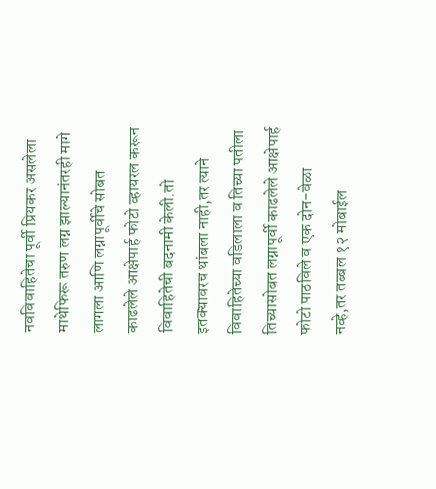नवविवाहितेचा पूर्वी प्रियकर असलेला माथेफिरू तरुण लग्न झाल्यानंतरही मागे लागला आणि लग्नापूर्वीचे सोबत काढलेले आक्षेपार्ह फोटो व्हायरल करून विवाहितेची बदनामी केली.तो इतक्यावरच थांबला नाही,तर त्याने विवाहितेच्या वडिलाला व तिच्या पतीला तिच्यासोबत लग्नापूर्वी काढलेले आक्षेपार्ह फोटो पाठविले व एक दोन-वेळा नव्हे,तर तब्बल १२ मोबाईल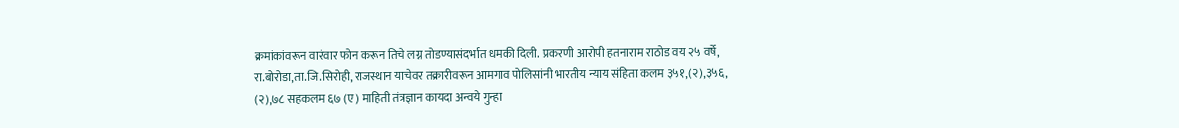क्रमांकांवरून वारंवार फोन करून तिचे लग्न तोडण्यासंदर्भात धमकी दिली. प्रकरणी आरोपी हतनाराम राठोड वय २५ वर्षे, रा.बोरोडा,ता.जि.सिरोही, राजस्थान याचेवर तक्रारीवरून आमगाव पोलिसांनी भारतीय न्याय संहिता कलम ३५१,(२),३५६, (२),७८ सहकलम ६७ (ए) माहिती तंत्रज्ञान कायदा अन्वये गुन्हा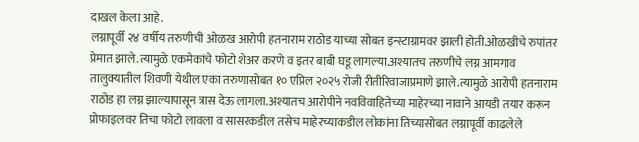दाखल केला आहे.
लग्नापूर्वी २४ वर्षीय तरुणीची ओळख आरोपी हतनाराम राठोड याच्या सोबत इन्स्टाग्रामवर झाली होती.ओळखीचे रुपांतर प्रेमात झाले.त्यामुळे एकमेकांचे फोटो शेअर करणे व इतर बाबी घडू लागल्या.अश्यातच तरुणीचे लग्न आमगाव तालुक्यातील शिवणी येथील एका तरुणासोबत १० एप्रिल २०२५ रोजी रीतीरिवाजाप्रमाणे झाले.त्यामुळे आरोपी हतनाराम राठोड हा लग्न झाल्यापासून त्रास देऊ लागला.अश्यातच आरोपीने नवविवाहितेच्या माहेरच्या नावाने आयडी तयार करून प्रोफाइलवर तिचा फोटो लावला व सासरकडील तसेच माहेरच्याकडील लोकांना तिच्यासोबत लग्नापूर्वी काढलेले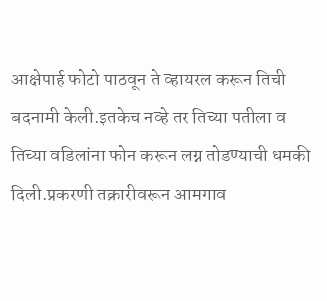आक्षेपार्ह फोटो पाठवून ते व्हायरल करून तिची बदनामी केली.इतकेच नव्हे तर तिच्या पतीला व तिच्या वडिलांना फोन करून लग्न तोडण्याची धमकी दिली.प्रकरणी तक्रारीवरून आमगाव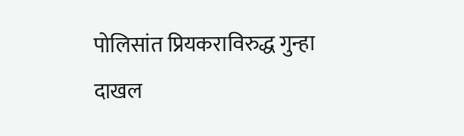पोलिसांत प्रियकराविरुद्ध गुन्हा दाखल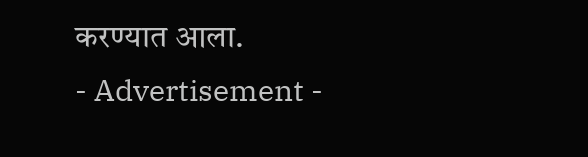करण्यात आला.
- Advertisement -